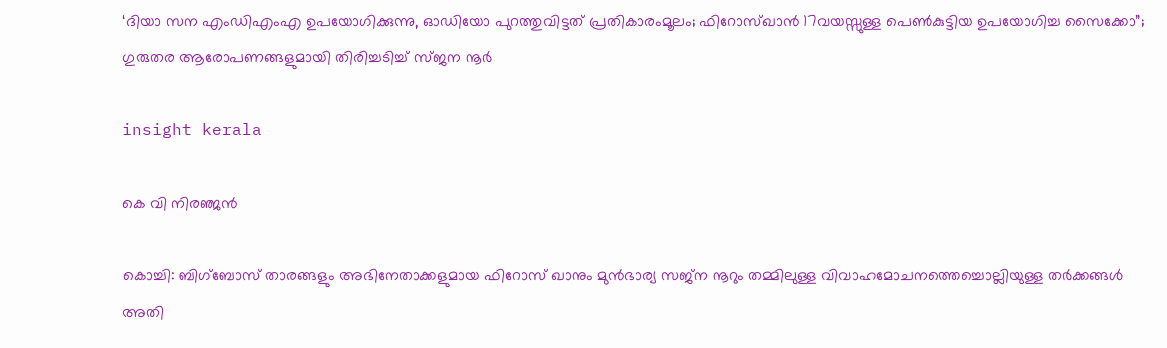‘ദിയാ സന എംഡിഎംഎ ഉപയോഗിക്കുന്നു, ഓഡിയോ പുറത്തുവിട്ടത് പ്രതികാരംമൂലം; ഫിറോസ്ഖാന്‍ 17വയസ്സുള്ള പെണ്‍കുട്ടിയ ഉപയോഗിച്ച സൈക്കോ”; ഗുരുതര ആരോപണങ്ങളുമായി തിരിച്ചടിച്ച് സ്ജന നൂര്‍

insight kerala

കെ വി നിരഞ്ജന്‍

കൊച്ചി: ബിഗ്ബോസ് താരങ്ങളും അഭിനേതാക്കളുമായ ഫിറോസ് ഖാനും മുന്‍ഭാര്യ സജ്ന നൂറും തമ്മിലുള്ള വിവാഹമോചനത്തെച്ചൊല്ലിയുള്ള തര്‍ക്കങ്ങള്‍ അതി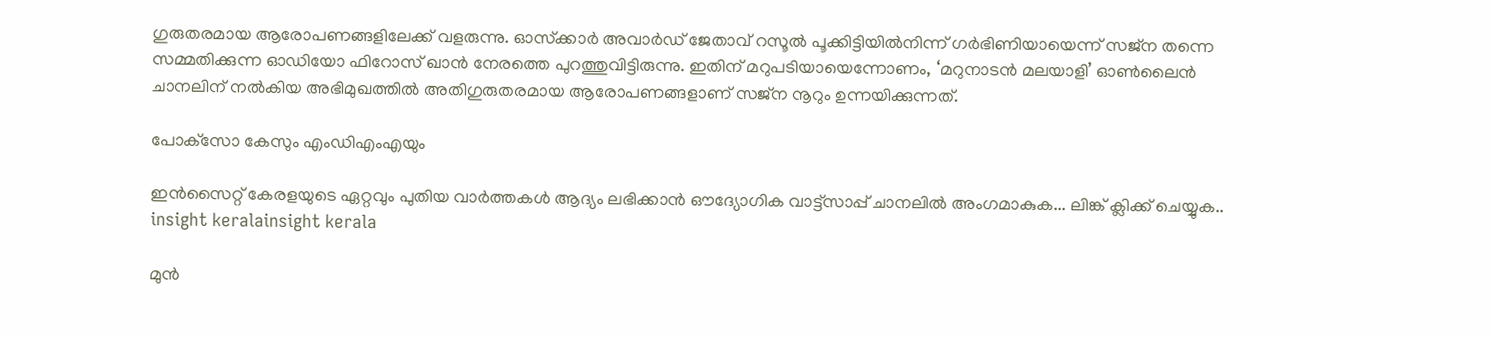ഗുരുതരമായ ആരോപണങ്ങളിലേക്ക് വളരുന്നു. ഓസ്‌ക്കാര്‍ അവാര്‍ഡ് ജേതാവ് റസൂല്‍ പൂക്കിട്ടിയില്‍നിന്ന് ഗര്‍ഭിണിയായെന്ന് സജ്ന തന്നെ സമ്മതിക്കുന്ന ഓഡിയോ ഫിറോസ് ഖാന്‍ നേരത്തെ പുറത്തുവിട്ടിരുന്നു. ഇതിന് മറുപടിയായെന്നോണം, ‘മറുനാടന്‍ മലയാളി’ ഓണ്‍ലൈന്‍ ചാനലിന് നല്‍കിയ അഭിമുഖത്തില്‍ അതിഗുരുതരമായ ആരോപണങ്ങളാണ് സജ്‌ന നൂറും ഉന്നയിക്കുന്നത്.

പോക്‌സോ കേസും എംഡിഎംഎയും

ഇൻസൈറ്റ് കേരളയുടെ ഏറ്റവും പുതിയ വാർത്തകൾ ആദ്യം ലഭിക്കാൻ ഔദ്യോഗിക വാട്ട്‌സാപ്പ് ചാനലിൽ അംഗമാകുക... ലിങ്ക് ക്ലിക്ക് ചെയ്യുക..
insight keralainsight kerala

മുന്‍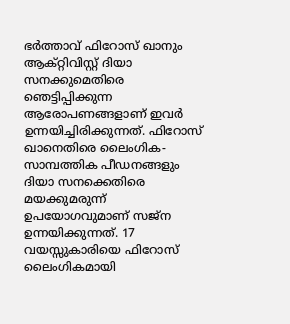ഭര്‍ത്താവ് ഫിറോസ് ഖാനും ആക്റ്റിവിസ്റ്റ് ദിയാ സനക്കുമെതിരെ ഞെട്ടിപ്പിക്കുന്ന ആരോപണങ്ങളാണ് ഇവര്‍ ഉന്നയിച്ചിരിക്കുന്നത്. ഫിറോസ് ഖാനെതിരെ ലൈംഗിക-സാമ്പത്തിക പീഡനങ്ങളും ദിയാ സനക്കെതിരെ മയക്കുമരുന്ന് ഉപയോഗവുമാണ് സജ്‌ന ഉന്നയിക്കുന്നത്. 17 വയസ്സുകാരിയെ ഫിറോസ് ലൈംഗികമായി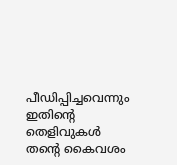പീഡിപ്പിച്ചവെന്നും ഇതിന്റെ തെളിവുകള്‍ തന്റെ കൈവശം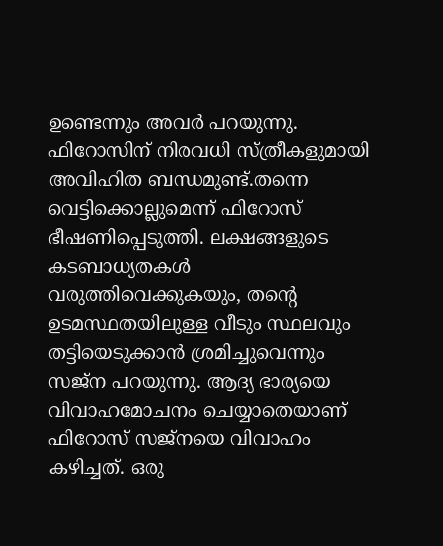ഉണ്ടെന്നും അവര്‍ പറയുന്നു. ഫിറോസിന് നിരവധി സ്ത്രീകളുമായി അവിഹിത ബന്ധമുണ്ട്.തന്നെ വെട്ടിക്കൊല്ലുമെന്ന് ഫിറോസ് ഭീഷണിപ്പെടുത്തി. ലക്ഷങ്ങളുടെ കടബാധ്യതകള്‍ വരുത്തിവെക്കുകയും, തന്റെ ഉടമസ്ഥതയിലുള്ള വീടും സ്ഥലവും തട്ടിയെടുക്കാന്‍ ശ്രമിച്ചുവെന്നും സജ്‌ന പറയുന്നു. ആദ്യ ഭാര്യയെ വിവാഹമോചനം ചെയ്യാതെയാണ് ഫിറോസ് സജ്‌നയെ വിവാഹം കഴിച്ചത്. ഒരു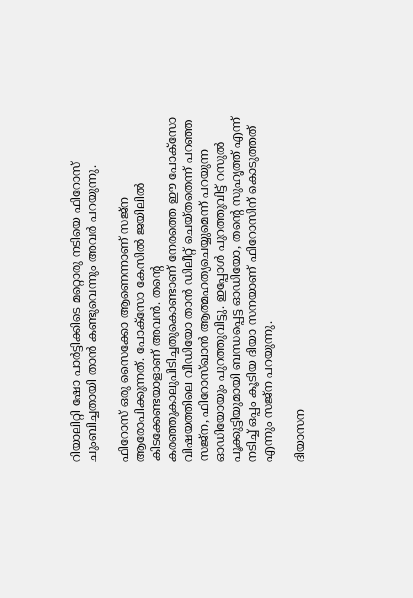റിയാലിറ്റി ഷോ പാര്‍ട്ടിക്കിടെ മറ്റൊരു നടിയെ ഫിറോസ് ചുംബിച്ചതായി താന്‍ കണ്ടുവെന്നും അവര്‍ പറയുന്നു.

ഫിറോസ് ഒരു സൈക്കോ ആണെന്നാണ് സജ്‌ന ആരോപിക്കുന്നത്. പോക്‌സോ കേസില്‍ ജയിലില്‍ കിടക്കേണ്ടയാളാണ് അവന്‍. തന്റെ കരഞ്ഞുകാലുപിടിച്ചതുകൊണ്ടാണ് നേരത്തെ ഈ പോക്‌സോ വിഷയത്തിലെ വീഡിയോ താന്‍ ഡിലീറ്റ് ചെയ്തതെന്ന് പറഞ്ഞ സജ്‌ന, ഫിറോസ്ഖാന്‍ ആത്മഹത്യചെയ്യുമെന്ന് പറയുന്ന ഓഡിയോയും പുറത്തുവിട്ടു. ഇപ്പോള്‍ പുറത്തുവിട്ട് റസുല്‍ പൂക്കുട്ടിയുമായി ബന്ധപ്പെട്ട ഓഡിയോ, തന്റെ സുഹൃത്ത് എന്ന് നടിച്ച് ഒപ്പം കൂടിയ ദിയാ സനയാണ് ഫിറോസിന് കൊടുത്തത് എന്നും സജ്‌ന പറയുന്നു.

ദിയാസന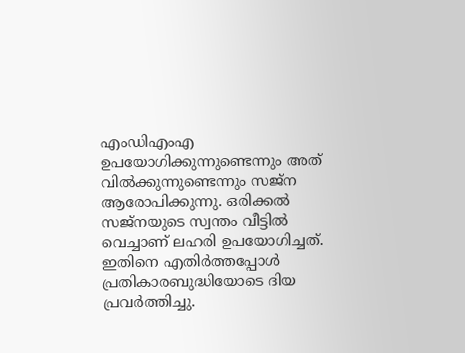എംഡിഎംഎ ഉപയോഗിക്കുന്നുണ്ടെന്നും അത് വില്‍ക്കുന്നുണ്ടെന്നും സജ്‌ന ആരോപിക്കുന്നു. ഒരിക്കല്‍ സജ്‌നയുടെ സ്വന്തം വീട്ടില്‍ വെച്ചാണ് ലഹരി ഉപയോഗിച്ചത്. ഇതിനെ എതിര്‍ത്തപ്പോള്‍ പ്രതികാരബുദ്ധിയോടെ ദിയ പ്രവര്‍ത്തിച്ചു.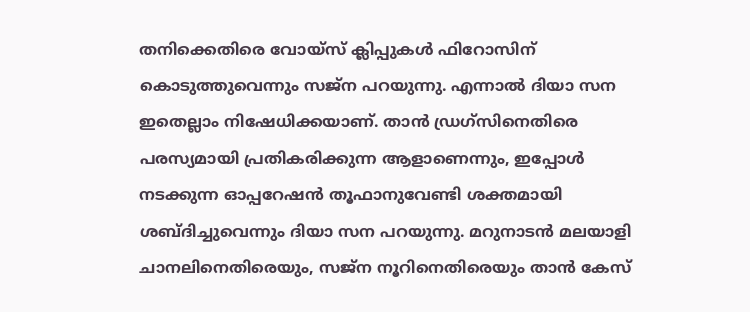തനിക്കെതിരെ വോയ്സ് ക്ലിപ്പുകള്‍ ഫിറോസിന് കൊടുത്തുവെന്നും സജ്‌ന പറയുന്നു. എന്നാല്‍ ദിയാ സന ഇതെല്ലാം നിഷേധിക്കയാണ്. താന്‍ ഡ്രഗ്‌സിനെതിരെ പരസ്യമായി പ്രതികരിക്കുന്ന ആളാണെന്നും, ഇപ്പോള്‍ നടക്കുന്ന ഓപ്പറേഷന്‍ തൂഫാനുവേണ്ടി ശക്തമായി ശബ്ദിച്ചുവെന്നും ദിയാ സന പറയുന്നു. മറുനാടന്‍ മലയാളി ചാനലിനെതിരെയും, സജ്‌ന നൂറിനെതിരെയും താന്‍ കേസ്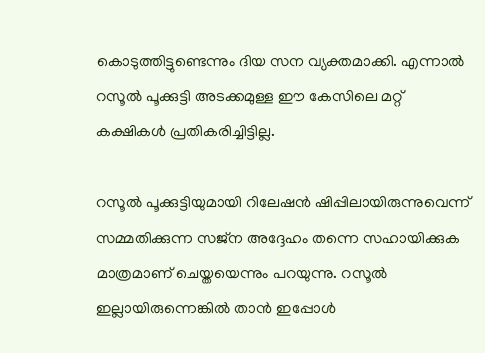കൊടുത്തിട്ടുണ്ടെന്നും ദിയ സന വ്യക്തമാക്കി. എന്നാല്‍ റസൂല്‍ പൂക്കുട്ടി അടക്കമുള്ള ഈ കേസിലെ മറ്റ് കക്ഷികള്‍ പ്രതികരിച്ചിട്ടില്ല.

റസൂല്‍ പൂക്കുട്ടിയുമായി റിലേഷന്‍ ഷിപ്പിലായിരുന്നുവെന്ന് സമ്മതിക്കുന്ന സജ്‌ന അദ്ദേഹം തന്നെ സഹായിക്കുക മാത്രമാണ് ചെയ്തയെന്നും പറയുന്നു. റസൂല്‍ ഇല്ലായിരുന്നെങ്കില്‍ താന്‍ ഇപ്പോള്‍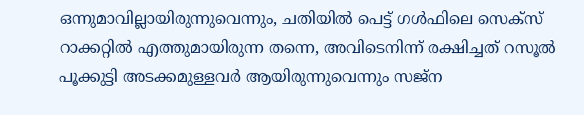ഒന്നുമാവില്ലായിരുന്നുവെന്നും, ചതിയില്‍ പെട്ട് ഗള്‍ഫിലെ സെക്‌സ് റാക്കറ്റില്‍ എത്തുമായിരുന്ന തന്നെ, അവിടെനിന്ന് രക്ഷിച്ചത് റസൂല്‍ പൂക്കുട്ടി അടക്കമുള്ളവര്‍ ആയിരുന്നുവെന്നും സജ്‌ന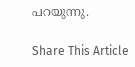പറയുന്നു.

Share This Article